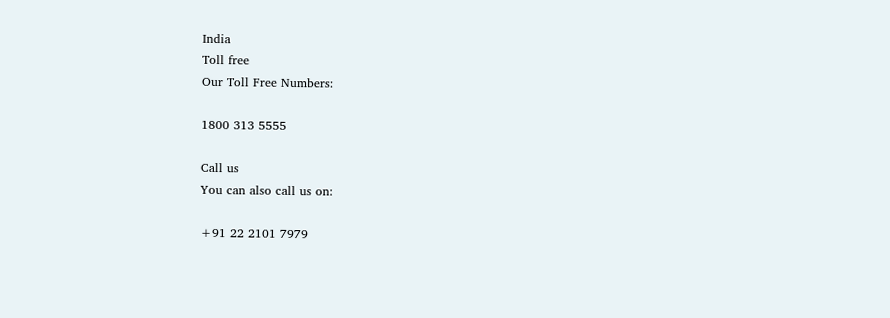India
Toll free
Our Toll Free Numbers:

1800 313 5555

Call us
You can also call us on:

+91 22 2101 7979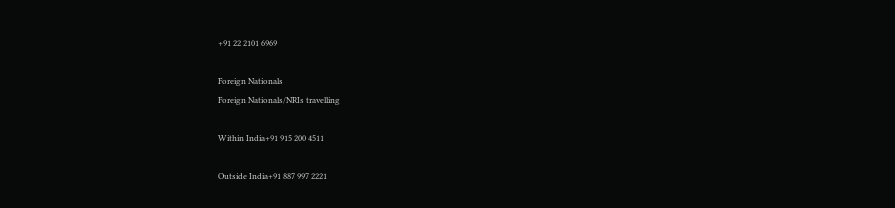+91 22 2101 6969

Foreign Nationals
Foreign Nationals/NRIs travelling

Within India+91 915 200 4511

Outside India+91 887 997 2221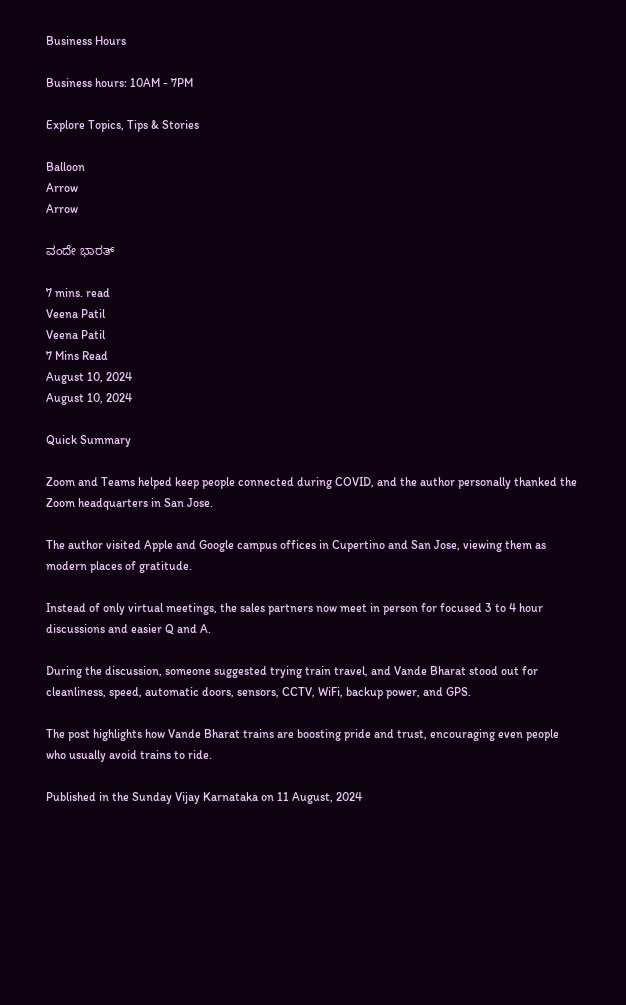Business Hours

Business hours: 10AM - 7PM

Explore Topics, Tips & Stories

Balloon
Arrow
Arrow

ವಂದೇ ಭಾರತ್

7 mins. read
Veena Patil
Veena Patil
7 Mins Read
August 10, 2024
August 10, 2024

Quick Summary

Zoom and Teams helped keep people connected during COVID, and the author personally thanked the Zoom headquarters in San Jose.

The author visited Apple and Google campus offices in Cupertino and San Jose, viewing them as modern places of gratitude.

Instead of only virtual meetings, the sales partners now meet in person for focused 3 to 4 hour discussions and easier Q and A.

During the discussion, someone suggested trying train travel, and Vande Bharat stood out for cleanliness, speed, automatic doors, sensors, CCTV, WiFi, backup power, and GPS.

The post highlights how Vande Bharat trains are boosting pride and trust, encouraging even people who usually avoid trains to ride.

Published in the Sunday Vijay Karnataka on 11 August, 2024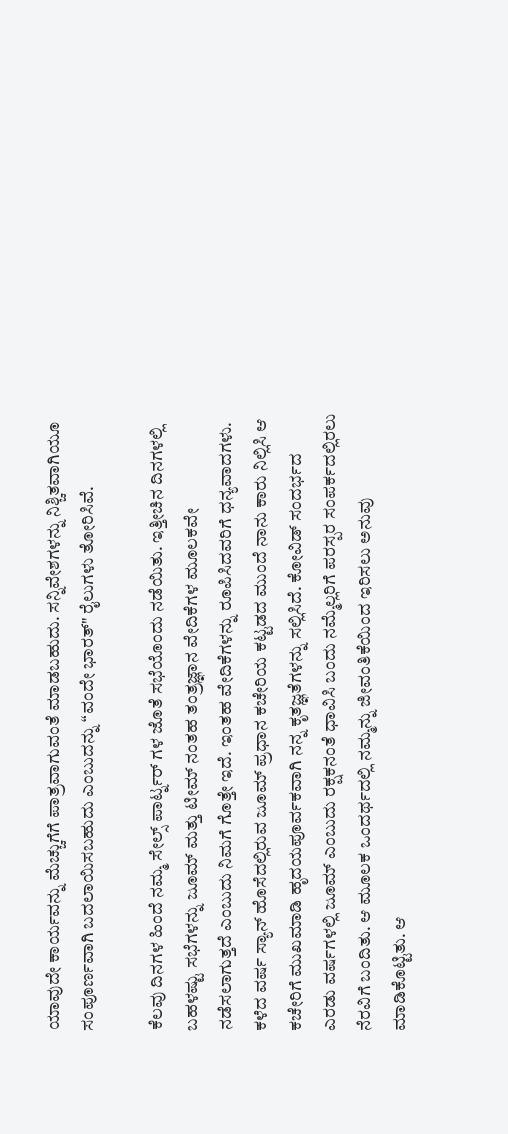ಯಾವುದೇ ಕಾರ್ಯವನ್ನು ಮೆಚ್ಚುಗೆಗೆ ಪಾತ್ರವಾಗುವಂತೆ ಮಾಡಬಹುದು. ಸನ್ನಿವೇಶಗಳನ್ನು ನಿಶ್ಚಿತವಾಗಿಯೂ ಸಂಪೂರ್ಣವಾಗಿ ಬದಲಾಯಿಸಬಹುದು ಎಂಬುದನ್ನು “ವಂದೇ ಭಾರತ್" ರೈಲುಗಳು ತೋರಿಸಿವೆ.

ಕೆಲವು ದಿನಗಳ ಹಿಂದೆ ನಮ್ಮ ಸೇಲ್ಸ್ ಪಾರ್ಟ್ನರ್ ಗಳ ಜೊತೆ ಸಭೆಯೊಂದು ನಡೆಯಿತು. ಇತ್ತೀಚಿನ ದಿನಗಳಲ್ಲಿ ಬಹಳಷ್ಟು ಸಭೆಗಳನ್ನು ಜೂಮ್ ಮತ್ತು ಟೀಮ್ ನಂತಹ ತಂತ್ರಜ್ಞಾನ ವೇದಿಕೆಗಳ ಮೂಲಕವೇ ನಡೆಸಲಾಗುತ್ತದೆ ಎಂಬುದು ನಿಮಗೆ ಗೊತ್ತೇ ಇದೆ. ಇಂತಹ ವೇದಿಕೆಗಳನ್ನು ರೂಪಿಸಿದವರಿಗೆ ಧನ್ಯವಾದಗಳು. ಕಳೆದ ವರ್ಷ ಸ್ಯಾನ್ ಹೊಸೆದಲ್ಲಿರುವ ಜೂಮ್ ಪ್ರಧಾನ ಕಚೇರಿಯ ಕಟ್ಟಡದ ಮುಂದೆ ನಾನು ಕಾರು ನಿಲ್ಲಿಸಿ ಆ ಕಚೇರಿಗೆ ಮುಖಮಾಡಿ ಹೃದಯಪೂರ್ವಕವಾಗಿ ನನ್ನ ಕೃತಜ್ಞತೆಗಳನ್ನು ಸಲ್ಲಿಸಿದೆ. ಕೋವಿಡ್ ಸಂದರ್ಭದ ಎರಡು ವರ್ಷಗಳಲ್ಲಿ ಜೂಮ್ ಎಂಬುದು ರಕ್ಷಕನಂತೆ ಧಾವಿಸಿ ಬಂದು ನಮ್ಮೆಲ್ಲರಿಗೆ ಪರಸ್ಪರ ಸಂಪರ್ಕದಲ್ಲಿರಲು ನೆರವಿಗೆ ಬಂದಿತು. ಆ ಮೂಲಕ ಒಂದರ್ಥದಲ್ಲಿ ನಮ್ಮನ್ನು ಜೀವಂತಿಕೆಯಿಂದ ಇರಿಸಲು ಅನುವು ಮಾಡಿಕೊಟ್ಟಿತು. ಆ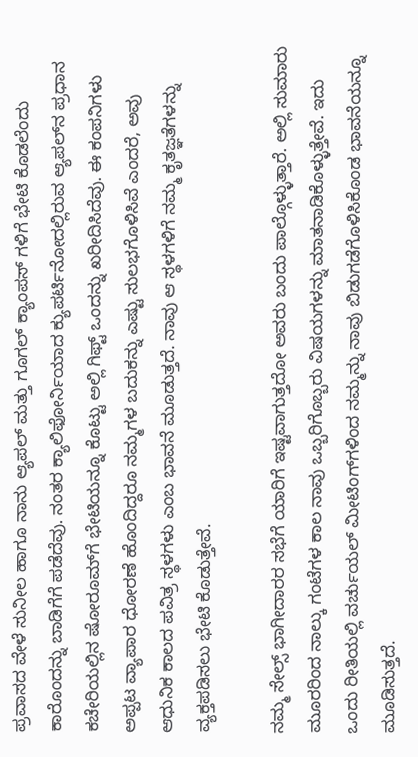ಪ್ರವಾಸದ ವೇಳೆ ಸುನೀಲ ಹಾಗೂ ನಾನು ಆ್ಯಪಲ್ ಮತ್ತು ಗೂಗಲ್ ಕ್ಯಾಂಪಸ್ ಗಳಿಗೆ ಭೇಟಿ ಕೊಡಲೆಂದು ಕಾರೊಂದನ್ನು ಬಾಡಿಗೆಗೆ ಪಡೆದೆವು. ನಂತರ ಕ್ಯಾಲಿಫೋರ್ನಿಯಾದ ಕ್ಯುಪರ್ಟಿನೋದಲ್ಲಿರುವ ಆ್ಯಪಲ್‌ನ ಪ್ರಧಾನ ಕಚೇರಿಯಲ್ಲಿನ ಷೋರೂಮ್‌ಗೆ ಭೇಟಿಯನ್ನೂ ಕೊಟ್ಟು ಅಲ್ಲಿ ಗಿಫ್ಟ್ ಒಂದನ್ನು ಖರೀದಿಸಿದೆವು. ಈ ಕಂಪನಿಗಳು ಅಪ್ಪಟ ವ್ಯಾಪಾರ ಧೋರಣೆ ಹೊಂದಿದ್ದರೂ ನಮ್ಮಗಳ ಬದುಕನ್ನು ಎಷ್ಟು ಸುಲಭಗೊಳಿಸಿವೆ ಎಂದರೆ, ಅವು ಆಧುನಿಕ ಕಾಲದ ಪವಿತ್ರ ಸ್ಥಳಗಳು ಎಂಬ ಭಾವನೆ ಮೂಡುತ್ತದೆ. ನಾವು ಆ ಸ್ಥಳಗಳಿಗೆ ನಮ್ಮ ಕೃತಜ್ಞತೆಗಳನ್ನು ವ್ಯಕ್ತಪಡಿಸಲು ಭೇಟಿ ಕೊಡುತ್ತೇವೆ.

ನಮ್ಮ ಸೇಲ್ಸ್ ಭಾಗೀದಾರರ ಸಭೆಗೆ ಯಾರಿಗೆ ಇಷ್ಟವಾಗುತ್ತದೋ ಅವರು ಬಂದು ಪಾಲ್ಗೊಳ್ಳುತ್ತಾರೆ. ಅಲ್ಲಿ ಸುಮಾರು ಮೂರರಿಂದ ನಾಲ್ಕು ಗಂಟೆಗಳ ಕಾಲ ನಾವು ಒಬ್ಬರಿಗೊಬ್ಬರು ವಿಷಯಗಳನ್ನು ಮಾತನಾಡಿಕೊಳ್ಳುತ್ತೇವೆ. ಇದು ಒಂದು ರೀತಿಯಲ್ಲಿ ವರ್ಚುಯಲ್ ಮೀಟಿಂಗ್‌ಗಳಿಂದ ನಮ್ಮನ್ನು ನಾವು ಬಿಡುಗಡೆಗೊಳಿಸಿಕೊಂಡ ಭಾವನೆಯನ್ನೂ ಮೂಡಿಸುತ್ತದೆ.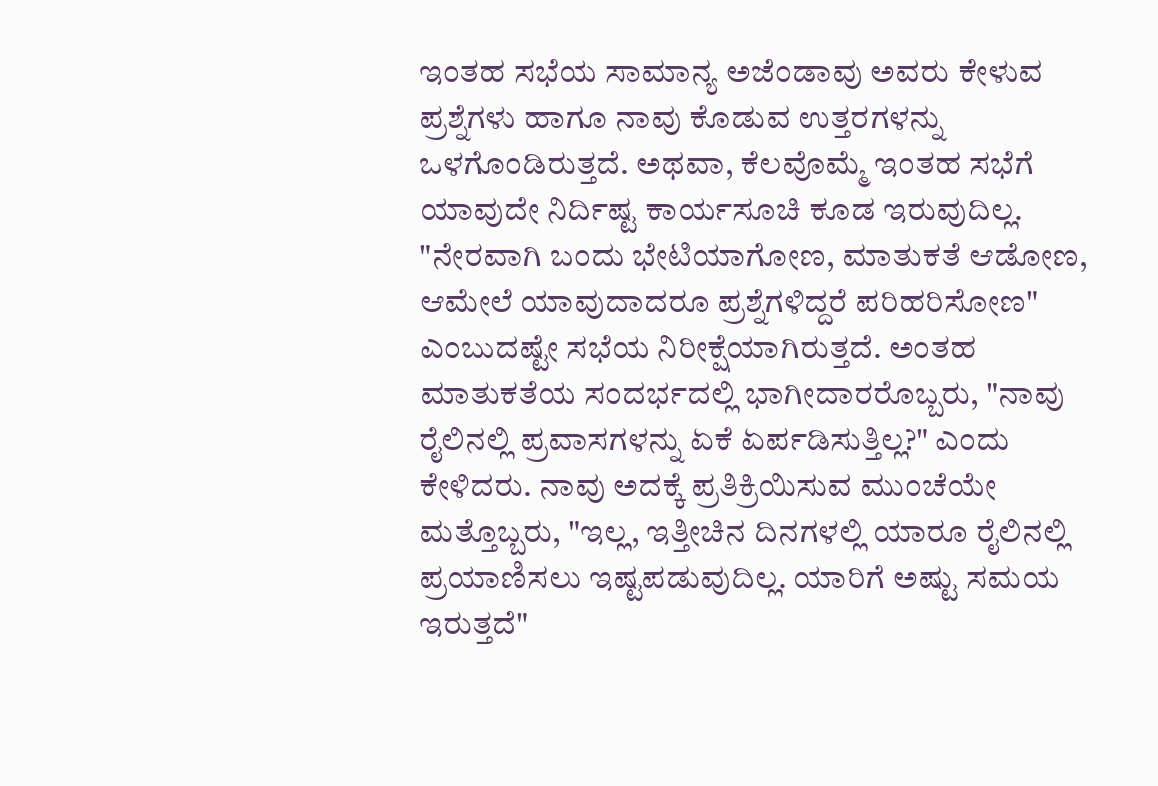ಇಂತಹ ಸಭೆಯ ಸಾಮಾನ್ಯ ಅಜೆಂಡಾವು ಅವರು ಕೇಳುವ ಪ್ರಶ್ನೆಗಳು ಹಾಗೂ ನಾವು ಕೊಡುವ ಉತ್ತರಗಳನ್ನು ಒಳಗೊಂಡಿರುತ್ತದೆ. ಅಥವಾ, ಕೆಲವೊಮ್ಮೆ ಇಂತಹ ಸಭೆಗೆ ಯಾವುದೇ ನಿರ್ದಿಷ್ಟ ಕಾರ್ಯಸೂಚಿ ಕೂಡ ಇರುವುದಿಲ್ಲ. "ನೇರವಾಗಿ ಬಂದು ಭೇಟಿಯಾಗೋಣ, ಮಾತುಕತೆ ಆಡೋಣ, ಆಮೇಲೆ ಯಾವುದಾದರೂ ಪ್ರಶ್ನೆಗಳಿದ್ದರೆ ಪರಿಹರಿಸೋಣ" ಎಂಬುದಷ್ಟೇ ಸಭೆಯ ನಿರೀಕ್ಷೆಯಾಗಿರುತ್ತದೆ. ಅಂತಹ ಮಾತುಕತೆಯ ಸಂದರ್ಭದಲ್ಲಿ ಭಾಗೀದಾರರೊಬ್ಬರು, "ನಾವು ರೈಲಿನಲ್ಲಿ ಪ್ರವಾಸಗಳನ್ನು ಏಕೆ ಏರ್ಪಡಿಸುತ್ತಿಲ್ಲ?" ಎಂದು ಕೇಳಿದರು. ನಾವು ಅದಕ್ಕೆ ಪ್ರತಿಕ್ರಿಯಿಸುವ ಮುಂಚೆಯೇ ಮತ್ತೊಬ್ಬರು, "ಇಲ್ಲ, ಇತ್ತೀಚಿನ ದಿನಗಳಲ್ಲಿ ಯಾರೂ ರೈಲಿನಲ್ಲಿ ಪ್ರಯಾಣಿಸಲು ಇಷ್ಟಪಡುವುದಿಲ್ಲ. ಯಾರಿಗೆ ಅಷ್ಟು ಸಮಯ ಇರುತ್ತದೆ"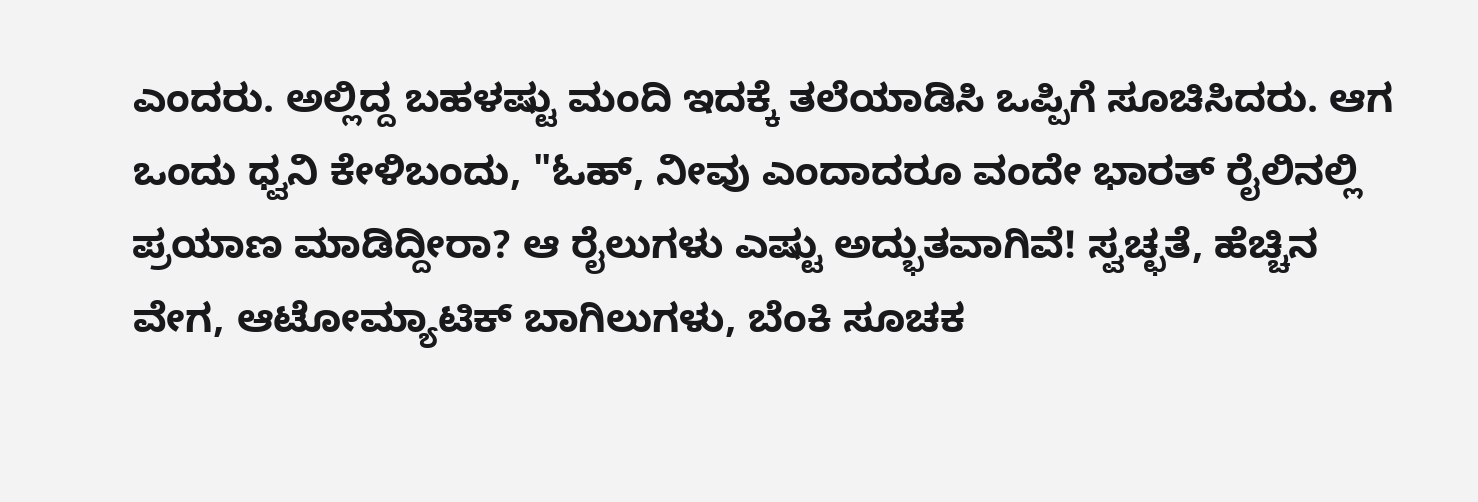ಎಂದರು. ಅಲ್ಲಿದ್ದ ಬಹಳಷ್ಟು ಮಂದಿ ಇದಕ್ಕೆ ತಲೆಯಾಡಿಸಿ ಒಪ್ಪಿಗೆ ಸೂಚಿಸಿದರು. ಆಗ ಒಂದು ಧ್ವನಿ ಕೇಳಿಬಂದು, "ಓಹ್, ನೀವು ಎಂದಾದರೂ ವಂದೇ ಭಾರತ್ ರೈಲಿನಲ್ಲಿ ಪ್ರಯಾಣ ಮಾಡಿದ್ದೀರಾ? ಆ ರೈಲುಗಳು ಎಷ್ಟು ಅದ್ಭುತವಾಗಿವೆ! ಸ್ವಚ್ಛತೆ, ಹೆಚ್ಚಿನ ವೇಗ, ಆಟೋಮ್ಯಾಟಿಕ್ ಬಾಗಿಲುಗಳು, ಬೆಂಕಿ ಸೂಚಕ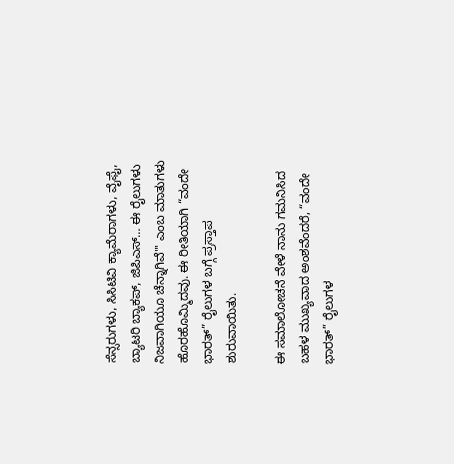ಸೆನ್ಸರುಗಳು, ಸಿಸಿಟಿವಿ ಕ್ಯಾಮೆರಾಗಳು, ವೈಫೈ, ಬ್ಯಾಟರಿ ಬ್ಯಾಕಪ್, ಜಿಪಿಎಸ್… ಈ ರೈಲುಗಳು ನಿಜವಾಗಿಯೂ ಚೆನ್ನಾಗಿವೆ"' ಎಂಬ ಮಾತುಗಳು ಹೊರಹೊಮ್ಮಿದವು. ಈ ರೀತಿಯಾಗಿ “ವಂದೇ ಭಾರತ್” ರೈಲುಗಳ ಬಗ್ಗೆ ಪ್ರಸ್ತಾಪ ಶುರುವಾಯಿತು.

ಈ ಸಮಾಲೋಚನೆ ವೇಳೆ ನಾನು ಗಮನಿಸಿದ ಬಹಳ ಮುಖ್ಯವಾದ ಅಂಶವೆಂದರೆ, “ವಂದೇ ಭಾರತ್” ರೈಲುಗಳ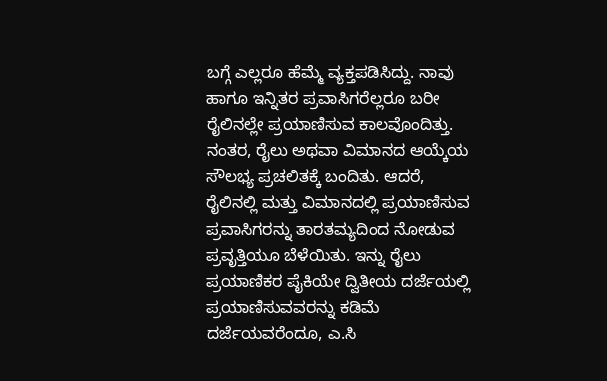ಬಗ್ಗೆ ಎಲ್ಲರೂ ಹೆಮ್ಮೆ ವ್ಯಕ್ತಪಡಿಸಿದ್ದು. ನಾವು ಹಾಗೂ ಇನ್ನಿತರ ಪ್ರವಾಸಿಗರೆಲ್ಲರೂ ಬರೀ ರೈಲಿನಲ್ಲೇ ಪ್ರಯಾಣಿಸುವ ಕಾಲವೊಂದಿತ್ತು. ನಂತರ, ರೈಲು ಅಥವಾ ವಿಮಾನದ ಆಯ್ಕೆಯ ಸೌಲಭ್ಯ ಪ್ರಚಲಿತಕ್ಕೆ ಬಂದಿತು. ಆದರೆ, ರೈಲಿನಲ್ಲಿ ಮತ್ತು ವಿಮಾನದಲ್ಲಿ ಪ್ರಯಾಣಿಸುವ ಪ್ರವಾಸಿಗರನ್ನು ತಾರತಮ್ಯದಿಂದ ನೋಡುವ ಪ್ರವೃತ್ತಿಯೂ ಬೆಳೆಯಿತು. ಇನ್ನು ರೈಲು ಪ್ರಯಾಣಿಕರ ಪೈಕಿಯೇ ದ್ವಿತೀಯ ದರ್ಜೆಯಲ್ಲಿ ಪ್ರಯಾಣಿಸುವವರನ್ನು ಕಡಿಮೆ ದರ್ಜೆಯವರೆಂದೂ, ಎ.ಸಿ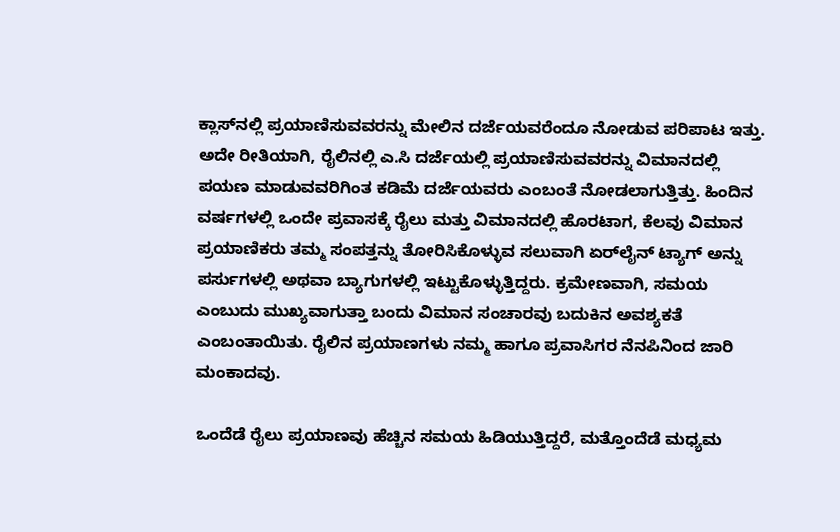ಕ್ಲಾಸ್‌ನಲ್ಲಿ ಪ್ರಯಾಣಿಸುವವರನ್ನು ಮೇಲಿನ ದರ್ಜೆಯವರೆಂದೂ ನೋಡುವ ಪರಿಪಾಟ ಇತ್ತು. ಅದೇ ರೀತಿಯಾಗಿ, ರೈಲಿನಲ್ಲಿ ಎ.ಸಿ ದರ್ಜೆಯಲ್ಲಿ ಪ್ರಯಾಣಿಸುವವರನ್ನು ವಿಮಾನದಲ್ಲಿ ಪಯಣ ಮಾಡುವವರಿಗಿಂತ ಕಡಿಮೆ ದರ್ಜೆಯವರು ಎಂಬಂತೆ ನೋಡಲಾಗುತ್ತಿತ್ತು. ಹಿಂದಿನ ವರ್ಷಗಳಲ್ಲಿ ಒಂದೇ ಪ್ರವಾಸಕ್ಕೆ ರೈಲು ಮತ್ತು ವಿಮಾನದಲ್ಲಿ ಹೊರಟಾಗ, ಕೆಲವು ವಿಮಾನ ಪ್ರಯಾಣಿಕರು ತಮ್ಮ ಸಂಪತ್ತನ್ನು ತೋರಿಸಿಕೊಳ್ಳುವ ಸಲುವಾಗಿ ಏರ್‌ಲೈನ್ ಟ್ಯಾಗ್ ಅನ್ನು ಪರ್ಸುಗಳಲ್ಲಿ ಅಥವಾ ಬ್ಯಾಗುಗಳಲ್ಲಿ ಇಟ್ಟುಕೊಳ್ಳುತ್ತಿದ್ದರು. ಕ್ರಮೇಣವಾಗಿ, ಸಮಯ ಎಂಬುದು ಮುಖ್ಯವಾಗುತ್ತಾ ಬಂದು ವಿಮಾನ ಸಂಚಾರವು ಬದುಕಿನ ಅವಶ್ಯಕತೆ ಎಂಬಂತಾಯಿತು. ರೈಲಿನ ಪ್ರಯಾಣಗಳು ನಮ್ಮ ಹಾಗೂ ಪ್ರವಾಸಿಗರ ನೆನಪಿನಿಂದ ಜಾರಿ ಮಂಕಾದವು.

ಒಂದೆಡೆ ರೈಲು ಪ್ರಯಾಣವು ಹೆಚ್ಚಿನ ಸಮಯ ಹಿಡಿಯುತ್ತಿದ್ದರೆ, ಮತ್ತೊಂದೆಡೆ ಮಧ್ಯಮ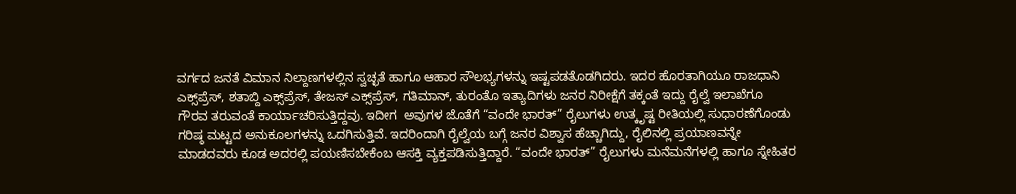ವರ್ಗದ ಜನತೆ ವಿಮಾನ ನಿಲ್ದಾಣಗಳಲ್ಲಿನ ಸ್ವಚ್ಛತೆ ಹಾಗೂ ಆಹಾರ ಸೌಲಭ್ಯಗಳನ್ನು ಇಷ್ಟಪಡತೊಡಗಿದರು. ಇದರ ಹೊರತಾಗಿಯೂ ರಾಜಧಾನಿ ಎಕ್ಸ್‌ಪ್ರೆಸ್, ಶತಾಬ್ದಿ ಎಕ್ಸ್‌ಪ್ರೆಸ್, ತೇಜಸ್ ಎಕ್ಸ್‌ಪ್ರೆಸ್, ಗತಿಮಾನ್, ತುರಂತೊ ಇತ್ಯಾದಿಗಳು ಜನರ ನಿರೀಕ್ಷೆಗೆ ತಕ್ಕಂತೆ ಇದ್ದು ರೈಲ್ವೆ ಇಲಾಖೆಗೂ ಗೌರವ ತರುವಂತೆ ಕಾರ್ಯಾಚರಿಸುತ್ತಿದ್ದವು. ಇದೀಗ  ಅವುಗಳ ಜೊತೆಗೆ “ವಂದೇ ಭಾರತ್” ರೈಲುಗಳು ಉತ್ಕೃಷ್ಟ ರೀತಿಯಲ್ಲಿ ಸುಧಾರಣೆಗೊಂಡು ಗರಿಷ್ಠ ಮಟ್ಟದ ಅನುಕೂಲಗಳನ್ನು ಒದಗಿಸುತ್ತಿವೆ. ಇದರಿಂದಾಗಿ ರೈಲ್ವೆಯ ಬಗ್ಗೆ ಜನರ ವಿಶ್ವಾಸ ಹೆಚ್ಚಾಗಿದ್ದು, ರೈಲಿನಲ್ಲಿ ಪ್ರಯಾಣವನ್ನೇ ಮಾಡದವರು ಕೂಡ ಅದರಲ್ಲಿ ಪಯಣಿಸಬೇಕೆಂಬ ಆಸಕ್ತಿ ವ್ಯಕ್ತಪಡಿಸುತ್ತಿದ್ದಾರೆ. “ವಂದೇ ಭಾರತ್” ರೈಲುಗಳು ಮನೆಮನೆಗಳಲ್ಲಿ ಹಾಗೂ ಸ್ನೇಹಿತರ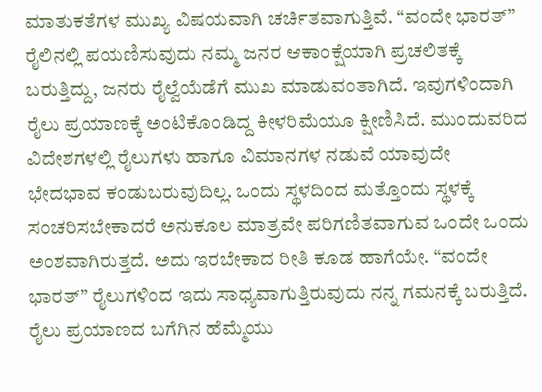ಮಾತುಕತೆಗಳ ಮುಖ್ಯ ವಿಷಯವಾಗಿ ಚರ್ಚಿತವಾಗುತ್ತಿವೆ. “ವಂದೇ ಭಾರತ್” ರೈಲಿನಲ್ಲಿ ಪಯಣಿಸುವುದು ನಮ್ಮ ಜನರ ಆಕಾಂಕ್ಷೆಯಾಗಿ ಪ್ರಚಲಿತಕ್ಕೆ ಬರುತ್ತಿದ್ದು, ಜನರು ರೈಲ್ವೆಯೆಡೆಗೆ ಮುಖ ಮಾಡುವಂತಾಗಿದೆ. ಇವುಗಳಿಂದಾಗಿ ರೈಲು ಪ್ರಯಾಣಕ್ಕೆ ಅಂಟಿಕೊಂಡಿದ್ದ ಕೀಳರಿಮೆಯೂ ಕ್ಷೀಣಿಸಿದೆ. ಮುಂದುವರಿದ ವಿದೇಶಗಳಲ್ಲಿ ರೈಲುಗಳು ಹಾಗೂ ವಿಮಾನಗಳ ನಡುವೆ ಯಾವುದೇ ಭೇದಭಾವ ಕಂಡುಬರುವುದಿಲ್ಲ. ಒಂದು ಸ್ಥಳದಿಂದ ಮತ್ತೊಂದು ಸ್ಥಳಕ್ಕೆ ಸಂಚರಿಸಬೇಕಾದರೆ ಅನುಕೂಲ ಮಾತ್ರವೇ ಪರಿಗಣಿತವಾಗುವ ಒಂದೇ ಒಂದು ಅಂಶವಾಗಿರುತ್ತದೆ. ಅದು ಇರಬೇಕಾದ ರೀತಿ ಕೂಡ ಹಾಗೆಯೇ. “ವಂದೇ ಭಾರತ್” ರೈಲುಗಳಿಂದ ಇದು ಸಾಧ್ಯವಾಗುತ್ತಿರುವುದು ನನ್ನ ಗಮನಕ್ಕೆ ಬರುತ್ತಿದೆ. ರೈಲು ಪ್ರಯಾಣದ ಬಗೆಗಿನ ಹೆಮ್ಮೆಯು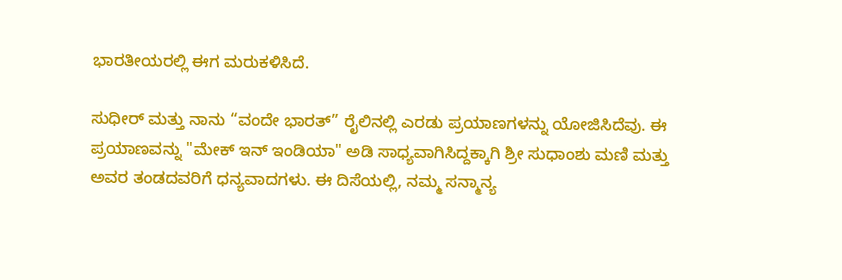ಭಾರತೀಯರಲ್ಲಿ ಈಗ ಮರುಕಳಿಸಿದೆ.

ಸುಧೀರ್ ಮತ್ತು ನಾನು “ವಂದೇ ಭಾರತ್” ರೈಲಿನಲ್ಲಿ ಎರಡು ಪ್ರಯಾಣಗಳನ್ನು ಯೋಜಿಸಿದೆವು. ಈ ಪ್ರಯಾಣವನ್ನು "ಮೇಕ್ ಇನ್ ಇಂಡಿಯಾ" ಅಡಿ ಸಾಧ್ಯವಾಗಿಸಿದ್ದಕ್ಕಾಗಿ ಶ್ರೀ ಸುಧಾಂಶು ಮಣಿ ಮತ್ತು ಅವರ ತಂಡದವರಿಗೆ ಧನ್ಯವಾದಗಳು. ಈ ದಿಸೆಯಲ್ಲಿ, ನಮ್ಮ ಸನ್ಮಾನ್ಯ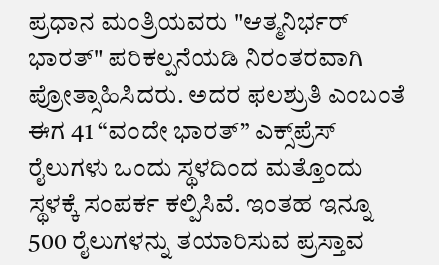ಪ್ರಧಾನ ಮಂತ್ರಿಯವರು "ಆತ್ಮನಿರ್ಭರ್ ಭಾರತ್" ಪರಿಕಲ್ಪನೆಯಡಿ ನಿರಂತರವಾಗಿ ಪ್ರೋತ್ಸಾಹಿಸಿದರು. ಅದರ ಫಲಶ್ರುತಿ ಎಂಬಂತೆ ಈಗ 41 “ವಂದೇ ಭಾರತ್” ಎಕ್ಸ್‌ಪ್ರೆಸ್ ರೈಲುಗಳು ಒಂದು ಸ್ಥಳದಿಂದ ಮತ್ತೊಂದು ಸ್ಥಳಕ್ಕೆ ಸಂಪರ್ಕ ಕಲ್ಪಿಸಿವೆ. ಇಂತಹ ಇನ್ನೂ 500 ರೈಲುಗಳನ್ನು ತಯಾರಿಸುವ ಪ್ರಸ್ತಾವ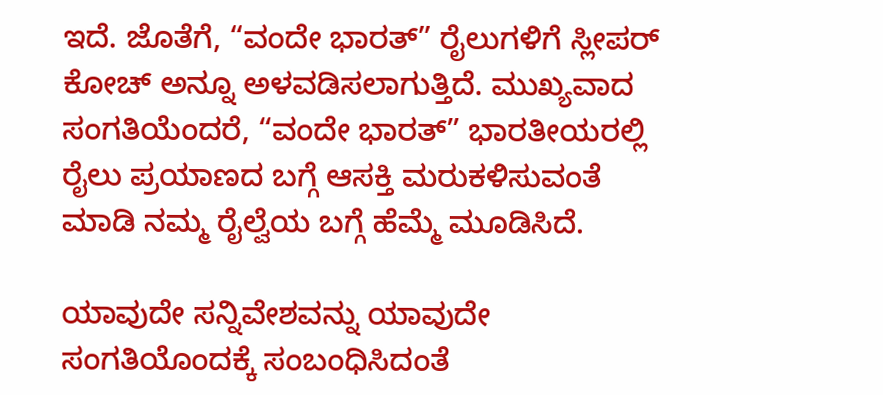ಇದೆ. ಜೊತೆಗೆ, “ವಂದೇ ಭಾರತ್” ರೈಲುಗಳಿಗೆ ಸ್ಲೀಪರ್ ಕೋಚ್ ಅನ್ನೂ ಅಳವಡಿಸಲಾಗುತ್ತಿದೆ. ಮುಖ್ಯವಾದ ಸಂಗತಿಯೆಂದರೆ, “ವಂದೇ ಭಾರತ್” ಭಾರತೀಯರಲ್ಲಿ ರೈಲು ಪ್ರಯಾಣದ ಬಗ್ಗೆ ಆಸಕ್ತಿ ಮರುಕಳಿಸುವಂತೆ ಮಾಡಿ ನಮ್ಮ ರೈಲ್ವೆಯ ಬಗ್ಗೆ ಹೆಮ್ಮೆ ಮೂಡಿಸಿದೆ.

ಯಾವುದೇ ಸನ್ನಿವೇಶವನ್ನು ಯಾವುದೇ ಸಂಗತಿಯೊಂದಕ್ಕೆ ಸಂಬಂಧಿಸಿದಂತೆ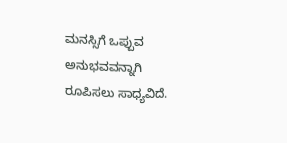ಮನಸ್ಸಿಗೆ ಒಪ್ಪುವ ಅನುಭವವನ್ನಾಗಿ ರೂಪಿಸಲು ಸಾಧ್ಯವಿದೆ.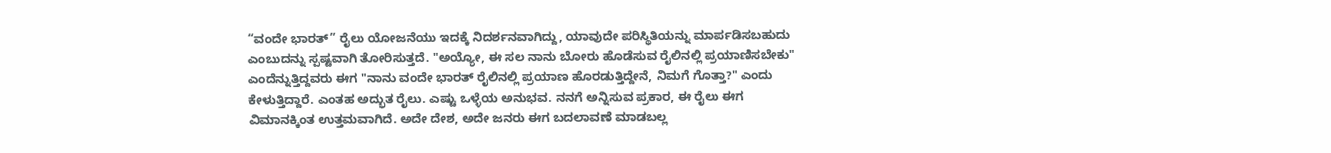“ವಂದೇ ಭಾರತ್” ರೈಲು ಯೋಜನೆಯು ಇದಕ್ಕೆ ನಿದರ್ಶನವಾಗಿದ್ದು, ಯಾವುದೇ ಪರಿಸ್ಥಿತಿಯನ್ನು ಮಾರ್ಪಡಿಸಬಹುದು ಎಂಬುದನ್ನು ಸ್ಪಷ್ಟವಾಗಿ ತೋರಿಸುತ್ತದೆ. "ಅಯ್ಯೋ, ಈ ಸಲ ನಾನು ಬೋರು ಹೊಡೆಸುವ ರೈಲಿನಲ್ಲಿ ಪ್ರಯಾಣಿಸಬೇಕು" ಎಂದೆನ್ನುತ್ತಿದ್ದವರು ಈಗ "ನಾನು ವಂದೇ ಭಾರತ್ ರೈಲಿನಲ್ಲಿ ಪ್ರಯಾಣ ಹೊರಡುತ್ತಿದ್ದೇನೆ, ನಿಮಗೆ ಗೊತ್ತಾ?" ಎಂದು ಕೇಳುತ್ತಿದ್ದಾರೆ. ಎಂತಹ ಅದ್ಭುತ ರೈಲು. ಎಷ್ಟು ಒಳ್ಳೆಯ ಅನುಭವ. ನನಗೆ ಅನ್ನಿಸುವ ಪ್ರಕಾರ, ಈ ರೈಲು ಈಗ ವಿಮಾನಕ್ಕಿಂತ ಉತ್ತಮವಾಗಿದೆ. ಅದೇ ದೇಶ, ಅದೇ ಜನರು ಈಗ ಬದಲಾವಣೆ ಮಾಡಬಲ್ಲ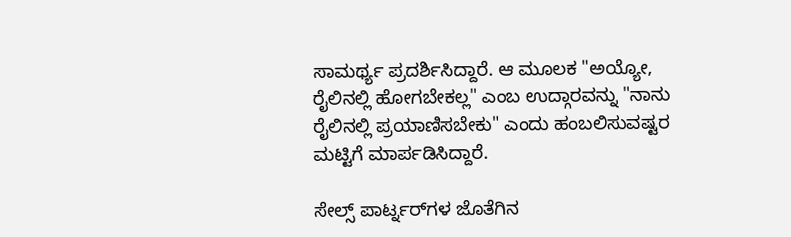ಸಾಮರ್ಥ್ಯ ಪ್ರದರ್ಶಿಸಿದ್ದಾರೆ. ಆ ಮೂಲಕ "ಅಯ್ಯೋ, ರೈಲಿನಲ್ಲಿ ಹೋಗಬೇಕಲ್ಲ" ಎಂಬ ಉದ್ಗಾರವನ್ನು "ನಾನು ರೈಲಿನಲ್ಲಿ ಪ್ರಯಾಣಿಸಬೇಕು" ಎಂದು ಹಂಬಲಿಸುವಷ್ಟರ ಮಟ್ಟಿಗೆ ಮಾರ್ಪಡಿಸಿದ್ದಾರೆ.

ಸೇಲ್ಸ್ ಪಾರ್ಟ್ನರ್‌ಗಳ ಜೊತೆಗಿನ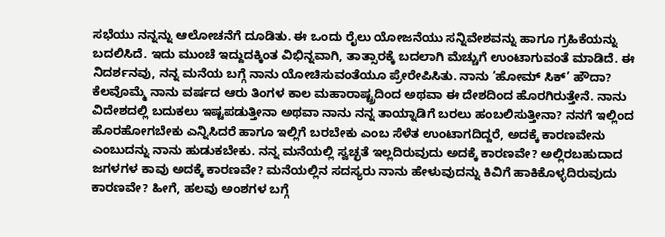ಸಭೆಯು ನನ್ನನ್ನು ಆಲೋಚನೆಗೆ ದೂಡಿತು. ಈ ಒಂದು ರೈಲು ಯೋಜನೆಯು ಸನ್ನಿವೇಶವನ್ನು ಹಾಗೂ ಗ್ರಹಿಕೆಯನ್ನು ಬದಲಿಸಿದೆ. ಇದು ಮುಂಚೆ ಇದ್ದುದಕ್ಕಿಂತ ವಿಭಿನ್ನವಾಗಿ, ತಾತ್ಸಾರಕ್ಕೆ ಬದಲಾಗಿ ಮೆಚ್ಚುಗೆ ಉಂಟಾಗುವಂತೆ ಮಾಡಿದೆ. ಈ ನಿದರ್ಶನವು, ನನ್ನ ಮನೆಯ ಬಗ್ಗೆ ನಾನು ಯೋಚಿಸುವಂತೆಯೂ ಪ್ರೇರೇಪಿಸಿತು. ನಾನು ‘ಹೋಮ್ ಸಿಕ್’ ಹೌದಾ? ಕೆಲವೊಮ್ಮೆ ನಾನು ವರ್ಷದ ಆರು ತಿಂಗಳ ಕಾಲ ಮಹಾರಾಷ್ಟ್ರದಿಂದ ಅಥವಾ ಈ ದೇಶದಿಂದ ಹೊರಗಿರುತ್ತೇನೆ. ನಾನು ವಿದೇಶದಲ್ಲಿ ಬದುಕಲು ಇಷ್ಟಪಡುತ್ತೀನಾ ಅಥವಾ ನಾನು ನನ್ನ ತಾಯ್ನಾಡಿಗೆ ಬರಲು ಹಂಬಲಿಸುತ್ತೀನಾ? ನನಗೆ ಇಲ್ಲಿಂದ ಹೊರಹೋಗಬೇಕು ಎನ್ನಿಸಿದರೆ ಹಾಗೂ ಇಲ್ಲಿಗೆ ಬರಬೇಕು ಎಂಬ ಸೆಳೆತ ಉಂಟಾಗದಿದ್ದರೆ, ಅದಕ್ಕೆ ಕಾರಣವೇನು ಎಂಬುದನ್ನು ನಾನು ಹುಡುಕಬೇಕು. ನನ್ನ ಮನೆಯಲ್ಲಿ ಸ್ವಚ್ಛತೆ ಇಲ್ಲದಿರುವುದು ಅದಕ್ಕೆ ಕಾರಣವೇ? ಅಲ್ಲಿರಬಹುದಾದ ಜಗಳಗಳ ಕಾವು ಅದಕ್ಕೆ ಕಾರಣವೇ? ಮನೆಯಲ್ಲಿನ ಸದಸ್ಯರು ನಾನು ಹೇಳುವುದನ್ನು ಕಿವಿಗೆ ಹಾಕಿಕೊಳ್ಳದಿರುವುದು ಕಾರಣವೇ? ಹೀಗೆ, ಹಲವು ಅಂಶಗಳ ಬಗ್ಗೆ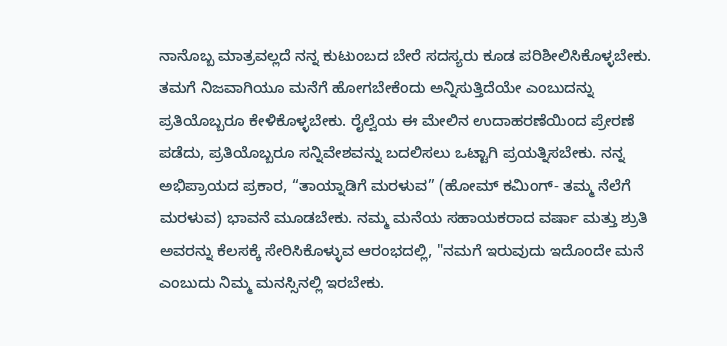ನಾನೊಬ್ಬ ಮಾತ್ರವಲ್ಲದೆ ನನ್ನ ಕುಟುಂಬದ ಬೇರೆ ಸದಸ್ಯರು ಕೂಡ ಪರಿಶೀಲಿಸಿಕೊಳ್ಳಬೇಕು. ತಮಗೆ ನಿಜವಾಗಿಯೂ ಮನೆಗೆ ಹೋಗಬೇಕೆಂದು ಅನ್ನಿಸುತ್ತಿದೆಯೇ ಎಂಬುದನ್ನು ಪ್ರತಿಯೊಬ್ಬರೂ ಕೇಳಿಕೊಳ್ಳಬೇಕು. ರೈಲ್ವೆಯ ಈ ಮೇಲಿನ ಉದಾಹರಣೆಯಿಂದ ಪ್ರೇರಣೆ ಪಡೆದು, ಪ್ರತಿಯೊಬ್ಬರೂ ಸನ್ನಿವೇಶವನ್ನು ಬದಲಿಸಲು ಒಟ್ಟಾಗಿ ಪ್ರಯತ್ನಿಸಬೇಕು. ನನ್ನ ಅಭಿಪ್ರಾಯದ ಪ್ರಕಾರ, “ತಾಯ್ನಾಡಿಗೆ ಮರಳುವ” (ಹೋಮ್ ಕಮಿಂಗ್- ತಮ್ಮ ನೆಲೆಗೆ ಮರಳುವ) ಭಾವನೆ ಮೂಡಬೇಕು. ನಮ್ಮ ಮನೆಯ ಸಹಾಯಕರಾದ ವರ್ಷಾ ಮತ್ತು ಶ್ರುತಿ ಅವರನ್ನು ಕೆಲಸಕ್ಕೆ ಸೇರಿಸಿಕೊಳ್ಳುವ ಆರಂಭದಲ್ಲಿ, "ನಮಗೆ ಇರುವುದು ಇದೊಂದೇ ಮನೆ ಎಂಬುದು ನಿಮ್ಮ ಮನಸ್ಸಿನಲ್ಲಿ ಇರಬೇಕು.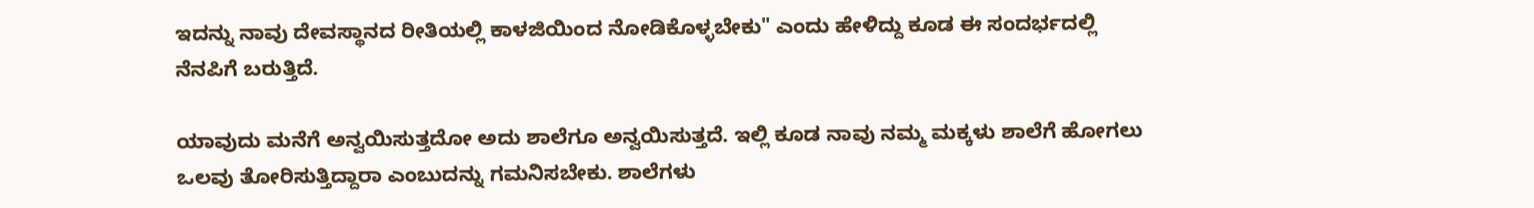ಇದನ್ನು ನಾವು ದೇವಸ್ಥಾನದ ರೀತಿಯಲ್ಲಿ ಕಾಳಜಿಯಿಂದ ನೋಡಿಕೊಳ್ಳಬೇಕು" ಎಂದು ಹೇಳಿದ್ದು ಕೂಡ ಈ ಸಂದರ್ಭದಲ್ಲಿ ನೆನಪಿಗೆ ಬರುತ್ತಿದೆ.

ಯಾವುದು ಮನೆಗೆ ಅನ್ವಯಿಸುತ್ತದೋ ಅದು ಶಾಲೆಗೂ ಅನ್ವಯಿಸುತ್ತದೆ. ಇಲ್ಲಿ ಕೂಡ ನಾವು ನಮ್ಮ ಮಕ್ಕಳು ಶಾಲೆಗೆ ಹೋಗಲು ಒಲವು ತೋರಿಸುತ್ತಿದ್ದಾರಾ ಎಂಬುದನ್ನು ಗಮನಿಸಬೇಕು. ಶಾಲೆಗಳು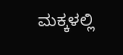ಮಕ್ಕಳಲ್ಲಿ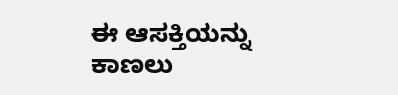ಈ ಆಸಕ್ತಿಯನ್ನು ಕಾಣಲು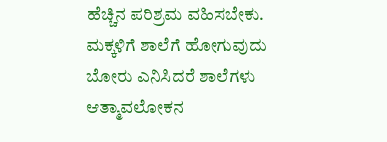ಹೆಚ್ಚಿನ ಪರಿಶ್ರಮ ವಹಿಸಬೇಕು. ಮಕ್ಕಳಿಗೆ ಶಾಲೆಗೆ ಹೋಗುವುದು ಬೋರು ಎನಿಸಿದರೆ ಶಾಲೆಗಳು ಆತ್ಮಾವಲೋಕನ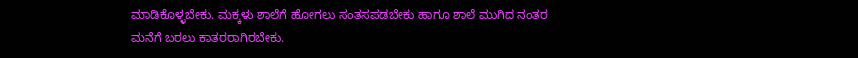ಮಾಡಿಕೊಳ್ಳಬೇಕು. ಮಕ್ಕಳು ಶಾಲೆಗೆ ಹೋಗಲು ಸಂತಸಪಡಬೇಕು ಹಾಗೂ ಶಾಲೆ ಮುಗಿದ ನಂತರ ಮನೆಗೆ ಬರಲು ಕಾತರರಾಗಿರಬೇಕು.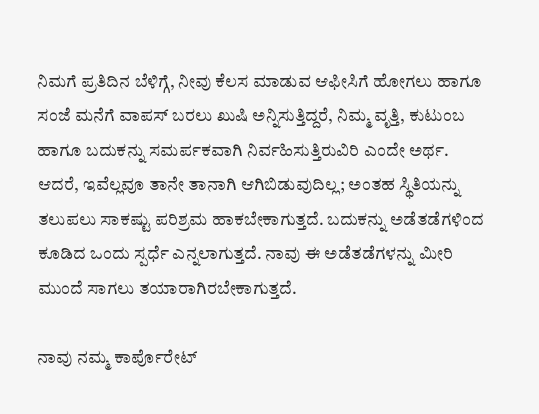ನಿಮಗೆ ಪ್ರತಿದಿನ ಬೆಳಿಗ್ಗೆ, ನೀವು ಕೆಲಸ ಮಾಡುವ ಆಫೀಸಿಗೆ ಹೋಗಲು ಹಾಗೂ ಸಂಜೆ ಮನೆಗೆ ವಾಪಸ್ ಬರಲು ಖುಷಿ ಅನ್ನಿಸುತ್ತಿದ್ದರೆ, ನಿಮ್ಮ ವೃತ್ತಿ, ಕುಟುಂಬ ಹಾಗೂ ಬದುಕನ್ನು ಸಮರ್ಪಕವಾಗಿ ನಿರ್ವಹಿಸುತ್ತಿರುವಿರಿ ಎಂದೇ ಅರ್ಥ. ಆದರೆ, ಇವೆಲ್ಲವೂ ತಾನೇ ತಾನಾಗಿ ಆಗಿಬಿಡುವುದಿಲ್ಲ; ಅಂತಹ ಸ್ಥಿತಿಯನ್ನು ತಲುಪಲು ಸಾಕಷ್ಟು ಪರಿಶ್ರಮ ಹಾಕಬೇಕಾಗುತ್ತದೆ. ಬದುಕನ್ನು ಅಡೆತಡೆಗಳಿಂದ ಕೂಡಿದ ಒಂದು ಸ್ಪರ್ಧೆ ಎನ್ನಲಾಗುತ್ತದೆ. ನಾವು ಈ ಅಡೆತಡೆಗಳನ್ನು ಮೀರಿ ಮುಂದೆ ಸಾಗಲು ತಯಾರಾಗಿರಬೇಕಾಗುತ್ತದೆ.

ನಾವು ನಮ್ಮ ಕಾರ್ಪೊರೇಟ್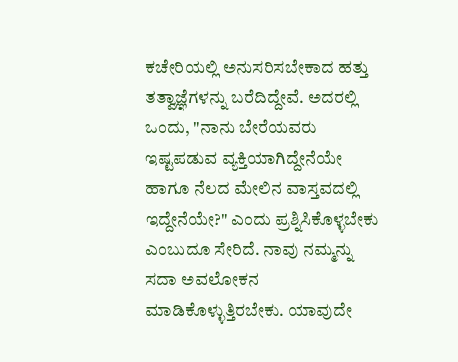ಕಚೇರಿಯಲ್ಲಿ ಅನುಸರಿಸಬೇಕಾದ ಹತ್ತು ತತ್ವಾಜ್ಞೆಗಳನ್ನು ಬರೆದಿದ್ದೇವೆ. ಅದರಲ್ಲಿ ಒಂದು, "ನಾನು ಬೇರೆಯವರು ಇಷ್ಟಪಡುವ ವ್ಯಕ್ತಿಯಾಗಿದ್ದೇನೆಯೇ ಹಾಗೂ ನೆಲದ ಮೇಲಿನ ವಾಸ್ತವದಲ್ಲಿ ಇದ್ದೇನೆಯೇ?" ಎಂದು ಪ್ರಶ್ನಿಸಿಕೊಳ್ಳಬೇಕು ಎಂಬುದೂ ಸೇರಿದೆ. ನಾವು ನಮ್ಮನ್ನು ಸದಾ ಅವಲೋಕನ ಮಾಡಿಕೊಳ್ಳುತ್ತಿರಬೇಕು. ಯಾವುದೇ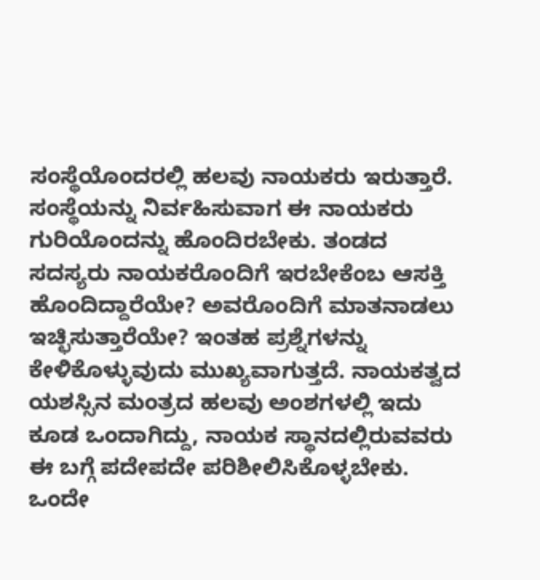ಸಂಸ್ಥೆಯೊಂದರಲ್ಲಿ ಹಲವು ನಾಯಕರು ಇರುತ್ತಾರೆ. ಸಂಸ್ಥೆಯನ್ನು ನಿರ್ವಹಿಸುವಾಗ ಈ ನಾಯಕರು ಗುರಿಯೊಂದನ್ನು ಹೊಂದಿರಬೇಕು. ತಂಡದ ಸದಸ್ಯರು ನಾಯಕರೊಂದಿಗೆ ಇರಬೇಕೆಂಬ ಆಸಕ್ತಿ ಹೊಂದಿದ್ದಾರೆಯೇ? ಅವರೊಂದಿಗೆ ಮಾತನಾಡಲು ಇಚ್ಛಿಸುತ್ತಾರೆಯೇ? ಇಂತಹ ಪ್ರಶ್ನೆಗಳನ್ನು ಕೇಳಿಕೊಳ್ಳುವುದು ಮುಖ್ಯವಾಗುತ್ತದೆ. ನಾಯಕತ್ವದ ಯಶಸ್ಸಿನ ಮಂತ್ರದ ಹಲವು ಅಂಶಗಳಲ್ಲಿ ಇದು ಕೂಡ ಒಂದಾಗಿದ್ದು, ನಾಯಕ ಸ್ಥಾನದಲ್ಲಿರುವವರು ಈ ಬಗ್ಗೆ ಪದೇಪದೇ ಪರಿಶೀಲಿಸಿಕೊಳ್ಳಬೇಕು. ಒಂದೇ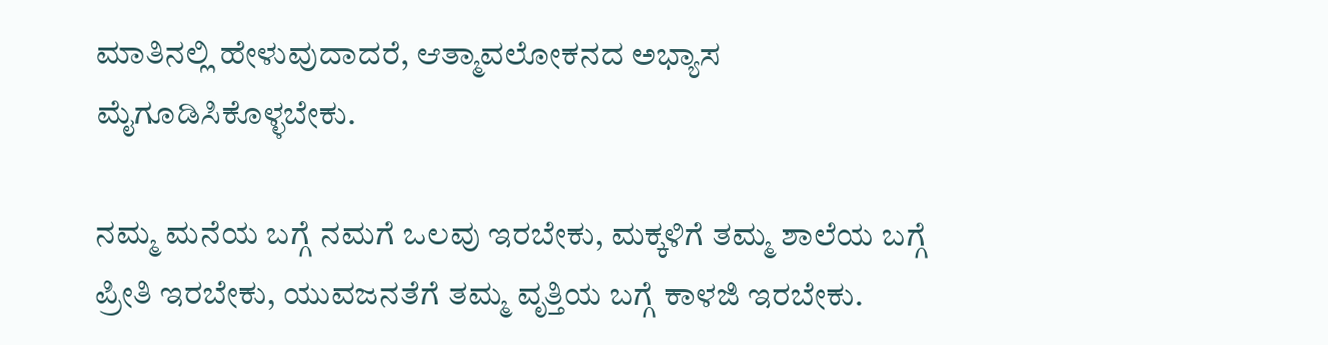ಮಾತಿನಲ್ಲಿ ಹೇಳುವುದಾದರೆ, ಆತ್ಮಾವಲೋಕನದ ಅಭ್ಯಾಸ ಮೈಗೂಡಿಸಿಕೊಳ್ಳಬೇಕು.

ನಮ್ಮ ಮನೆಯ ಬಗ್ಗೆ ನಮಗೆ ಒಲವು ಇರಬೇಕು, ಮಕ್ಕಳಿಗೆ ತಮ್ಮ ಶಾಲೆಯ ಬಗ್ಗೆ ಪ್ರೀತಿ ಇರಬೇಕು, ಯುವಜನತೆಗೆ ತಮ್ಮ ವೃತ್ತಿಯ ಬಗ್ಗೆ ಕಾಳಜಿ ಇರಬೇಕು.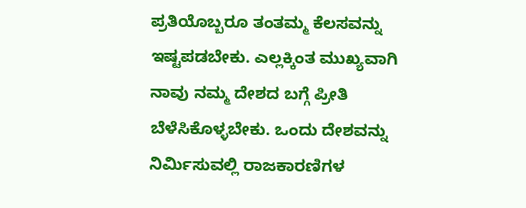ಪ್ರತಿಯೊಬ್ಬರೂ ತಂತಮ್ಮ ಕೆಲಸವನ್ನು ಇಷ್ಟಪಡಬೇಕು. ಎಲ್ಲಕ್ಕಿಂತ ಮುಖ್ಯವಾಗಿ ನಾವು ನಮ್ಮ ದೇಶದ ಬಗ್ಗೆ ಪ್ರೀತಿ ಬೆಳೆಸಿಕೊಳ್ಳಬೇಕು. ಒಂದು ದೇಶವನ್ನು ನಿರ್ಮಿಸುವಲ್ಲಿ ರಾಜಕಾರಣಿಗಳ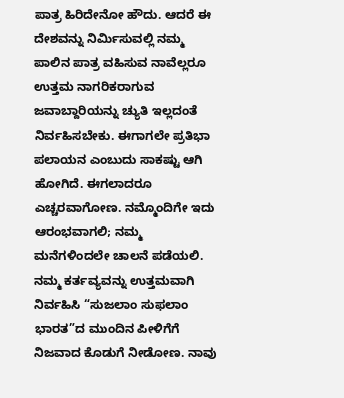ಪಾತ್ರ ಹಿರಿದೇನೋ ಹೌದು. ಆದರೆ ಈ ದೇಶವನ್ನು ನಿರ್ಮಿಸುವಲ್ಲಿ ನಮ್ಮ ಪಾಲಿನ ಪಾತ್ರ ವಹಿಸುವ ನಾವೆಲ್ಲರೂ ಉತ್ತಮ ನಾಗರಿಕರಾಗುವ ಜವಾಬ್ದಾರಿಯನ್ನು ಚ್ಯುತಿ ಇಲ್ಲದಂತೆ ನಿರ್ವಹಿಸಬೇಕು. ಈಗಾಗಲೇ ಪ್ರತಿಭಾ ಪಲಾಯನ ಎಂಬುದು ಸಾಕಷ್ಟು ಆಗಿ ಹೋಗಿದೆ. ಈಗಲಾದರೂ ಎಚ್ಚರವಾಗೋಣ. ನಮ್ಮೊಂದಿಗೇ ಇದು ಆರಂಭವಾಗಲಿ; ನಮ್ಮ ಮನೆಗಳಿಂದಲೇ ಚಾಲನೆ ಪಡೆಯಲಿ. ನಮ್ಮ ಕರ್ತವ್ಯವನ್ನು ಉತ್ತಮವಾಗಿ ನಿರ್ವಹಿಸಿ “ಸುಜಲಾಂ ಸುಫಲಾಂ ಭಾರತ”ದ ಮುಂದಿನ ಪೀಳಿಗೆಗೆ ನಿಜವಾದ ಕೊಡುಗೆ ನೀಡೋಣ. ನಾವು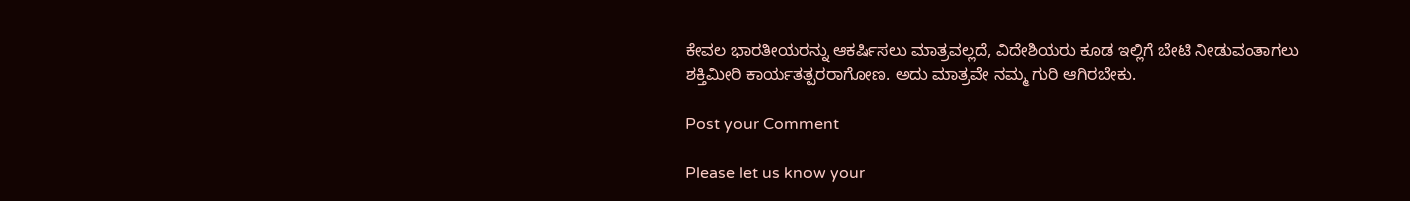ಕೇವಲ ಭಾರತೀಯರನ್ನು ಆಕರ್ಷಿಸಲು ಮಾತ್ರವಲ್ಲದೆ, ವಿದೇಶಿಯರು ಕೂಡ ಇಲ್ಲಿಗೆ ಬೇಟಿ ನೀಡುವಂತಾಗಲು ಶಕ್ತಿಮೀರಿ ಕಾರ್ಯತತ್ಪರರಾಗೋಣ. ಅದು ಮಾತ್ರವೇ ನಮ್ಮ ಗುರಿ ಆಗಿರಬೇಕು.

Post your Comment

Please let us know your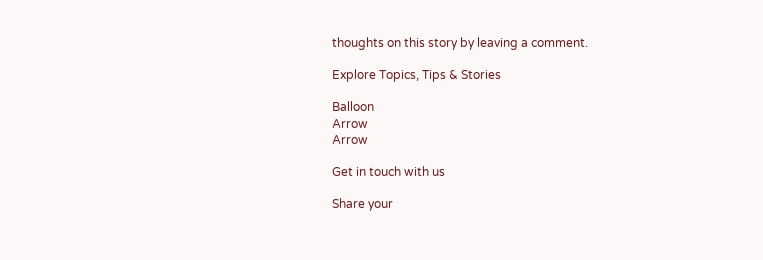thoughts on this story by leaving a comment.

Explore Topics, Tips & Stories

Balloon
Arrow
Arrow

Get in touch with us

Share your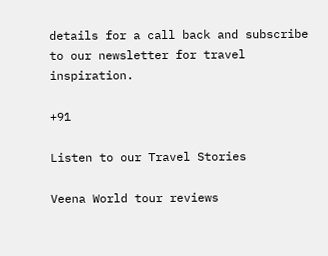details for a call back and subscribe to our newsletter for travel inspiration.

+91

Listen to our Travel Stories

Veena World tour reviews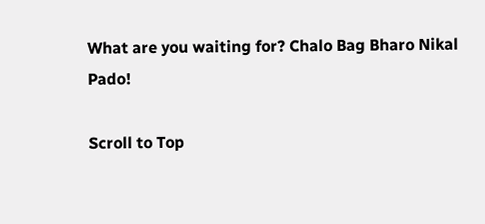What are you waiting for? Chalo Bag Bharo Nikal Pado!

Scroll to Top